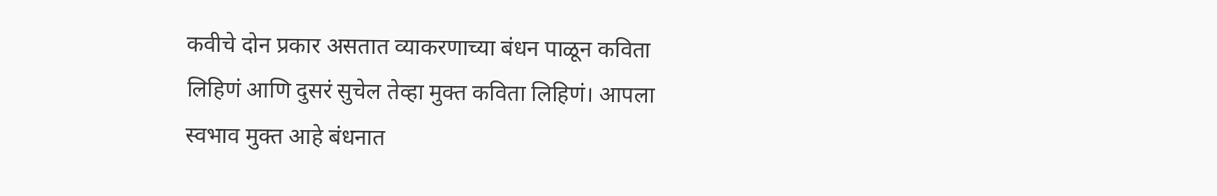कवीचे दोन प्रकार असतात व्याकरणाच्या बंधन पाळून कविता लिहिणं आणि दुसरं सुचेल तेव्हा मुक्त कविता लिहिणं। आपला स्वभाव मुक्त आहे बंधनात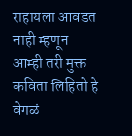राहायला आवडत नाही म्हणून आम्ही तरी मुक्त कविता लिहितो हे वेगळं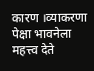कारण ।व्याकरणा पेक्षा भावनेला महत्त्व देते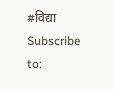#विद्या
Subscribe to: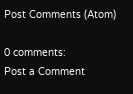Post Comments (Atom)

0 comments:
Post a Comment